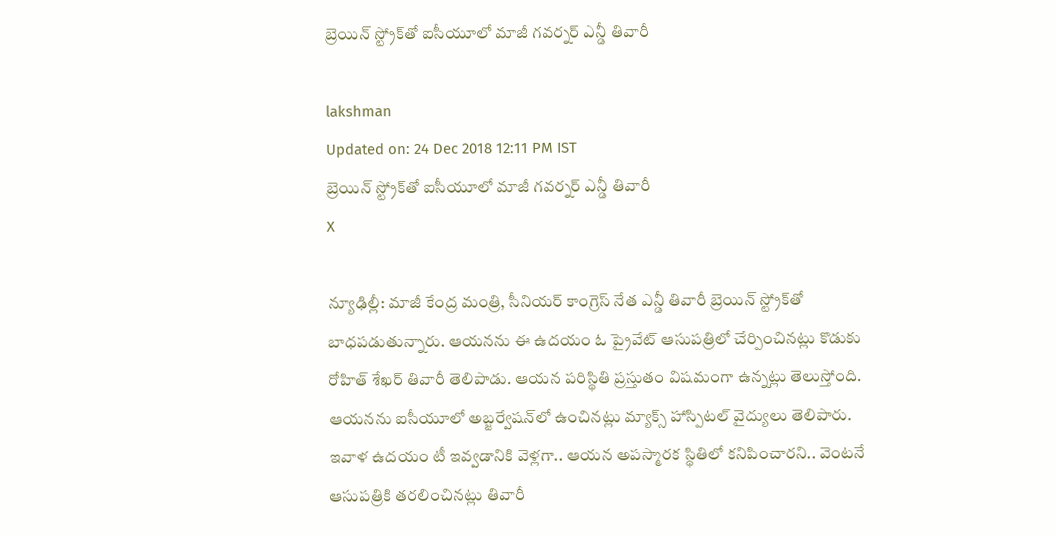బ్రెయిన్ స్ట్రోక్‌తో ఐసీయూలో మాజీ గవర్నర్ ఎన్డీ తివారీ

lakshman
Updated on: 24 Dec 2018 12:11 PM IST
బ్రెయిన్ స్ట్రోక్‌తో ఐసీయూలో మాజీ గవర్నర్ ఎన్డీ తివారీ
X

న్యూఢిల్లీ: మాజీ కేంద్ర మంత్రి, సీనియర్ కాంగ్రెస్ నేత ఎన్డీ తివారీ బ్రెయిన్ స్ట్రోక్‌తో బాధపడుతున్నారు. ఆయనను ఈ ఉదయం ఓ ప్రైవేట్ ఆసుపత్రిలో చేర్పించినట్లు కొడుకు రోహిత్ శేఖర్ తివారీ తెలిపాడు. ఆయన పరిస్థితి ప్రస్తుతం విషమంగా ఉన్నట్లు తెలుస్తోంది. ఆయనను ఐసీయూలో అబ్జర్వేషన్‌లో ఉంచినట్లు మ్యాక్స్ హాస్పిటల్ వైద్యులు తెలిపారు. ఇవాళ ఉదయం టీ ఇవ్వడానికి వెళ్లగా.. ఆయన అపస్మారక స్థితిలో కనిపించారని.. వెంటనే ఆసుపత్రికి తరలించినట్లు తివారీ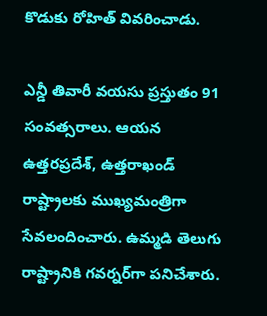కొడుకు రోహిత్ వివరించాడు.

ఎన్డీ తివారీ వయసు ప్రస్తుతం 91 సంవత్సరాలు. ఆయన ఉత్తరప్రదేశ్, ఉత్తరాఖండ్ రాష్ట్రాలకు ముఖ్యమంత్రిగా సేవలందించారు. ఉమ్మడి తెలుగు రాష్ట్రానికి గవర్నర్‌గా పనిచేశారు.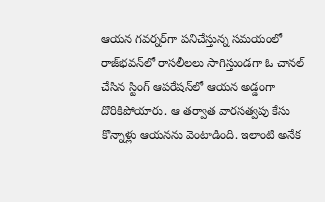ఆయన గవర్నర్‌గా పనిచేస్తున్న సమయంలో రాజ్‌భవన్‌లో రాసలీలలు సాగిస్తుండగా ఓ చానల్ చేసిన స్టింగ్ ఆపరేషన్‌లో ఆయన అడ్డంగా దొరికిపోయారు. ఆ తర్వాత వారసత్వపు కేసు కొన్నాళ్లు ఆయనను వెంటాడింది. ఇలాంటి అనేక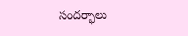సందర్భాలు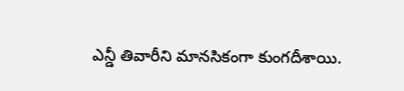ఎన్డీ తివారీని మానసికంగా కుంగదీశాయి.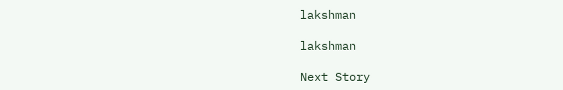lakshman

lakshman

Next Story